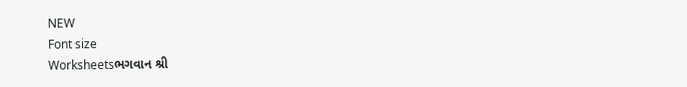NEW
Font size
Worksheetsભગવાન શ્રી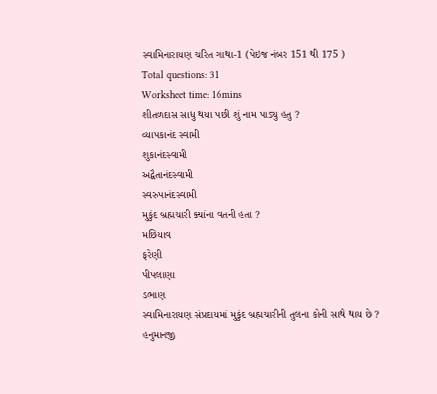સ્વામિનારાયણ ચરિત ગાથા-1 (પેઇજ નંબર 151 થી 175 )
Total questions: 31
Worksheet time: 16mins
શીતળદાસ સાધુ થયા પછી શું નામ પાડ્યુ હતુ ?
વ્યાપકાનંદ સ્વામી
શુકાનંદસ્વામી
અદ્વૈતાનંદસ્વામી
સ્વરુપાનંદસ્વામી
મુકુંદ બ્રહ્મચારી ક્યાંના વતની હતા ?
મછિયાવ
ફરેણી
પીપલાણા
ડભાણ
સ્વામિનારાયણ સંપ્રદાયમાં મુકુંદ બ્રહ્મચારીની તુલના કોની સાથે થાય છે ?
હનુમાનજી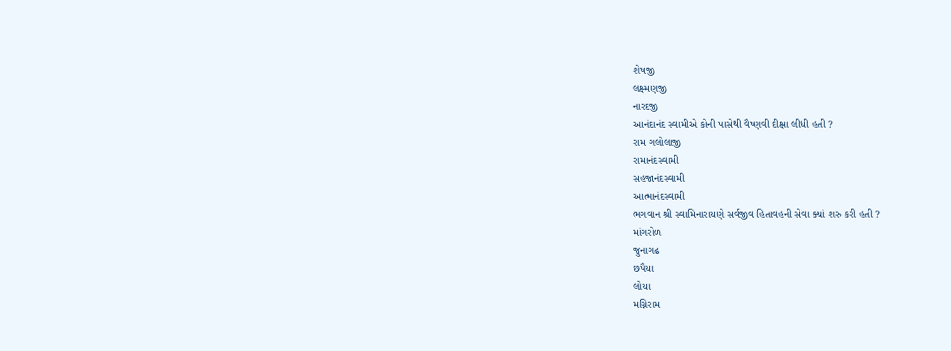શેષજી
લક્ષ્મણજી
નારદજી
આનંદાનંદ સ્વામીએ કોની પાસેથી વૈષ્ણવી દીક્ષા લીધી હતી ?
રામ ગલોલાજી
રામાનંદસ્વામી
સહજાનંદસ્વામી
આત્માનંદસ્વામી
ભગવાન શ્રી સ્વામિનારાયણે સર્વજીવ હિતાવહની સેવા ક્યાં શરુ કરી હતી ?
માંગરોળ
જુનાગઢ
છપૈયા
લોયા
મગ્નિરામ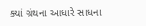ક્યાં ગ્રંથના આધારે સાધના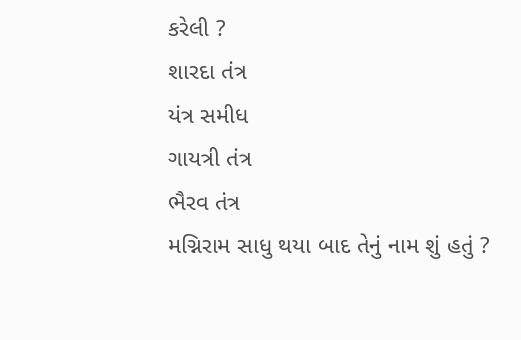કરેલી ?
શારદા તંત્ર
યંત્ર સમીધ
ગાયત્રી તંત્ર
ભૈરવ તંત્ર
મગ્નિરામ સાધુ થયા બાદ તેનું નામ શું હતું ?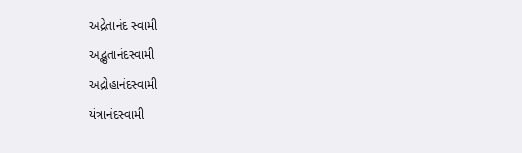અદ્રેતાનંદ સ્વામી
અદ્ભુતાનંદસ્વામી
અદ્રોહાનંદસ્વામી
યંત્રાનંદસ્વામી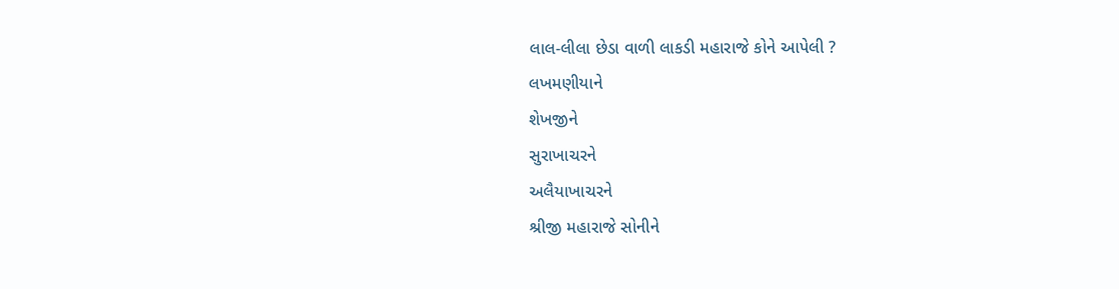લાલ-લીલા છેડા વાળી લાકડી મહારાજે કોને આપેલી ?
લખમણીયાને
શેખજીને
સુરાખાચરને
અલૈયાખાચરને
શ્રીજી મહારાજે સોનીને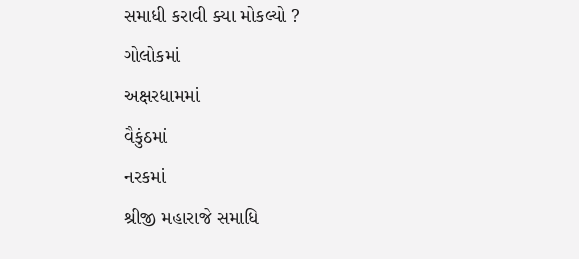સમાધી કરાવી ક્યા મોકલ્યો ?
ગોલોકમાં
અક્ષરધામમાં
વૈકુંઠમાં
નરકમાં
શ્રીજી મહારાજે સમાધિ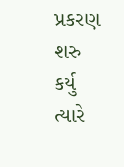પ્રકરણ શરુ કર્યુ ત્યારે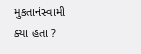મુકતાનંસ્વામી ક્યા હતા ?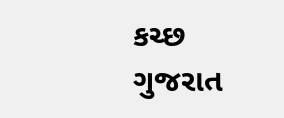કચ્છ
ગુજરાત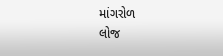માંગરોળ
લોજ